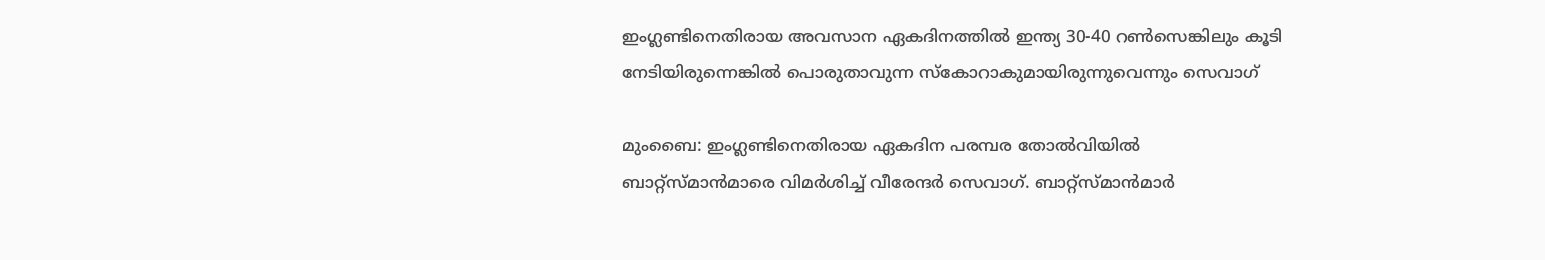ഇംഗ്ലണ്ടിനെതിരായ അവസാന ഏകദിനത്തില്‍ ഇന്ത്യ 30-40 റണ്‍സെങ്കിലും കൂടി നേടിയിരുന്നെങ്കില്‍ പൊരുതാവുന്ന സ്കോറാകുമായിരുന്നുവെന്നും സെവാഗ്

മുംബൈ: ഇംഗ്ലണ്ടിനെതിരായ ഏകദിന പരമ്പര തോല്‍വിയില്‍ ബാറ്റ്സ്മാന്‍മാരെ വിമര്‍ശിച്ച് വീരേന്ദര്‍ സെവാഗ്. ബാറ്റ്സ്മാന്‍മാര്‍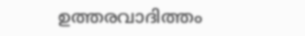ഉത്തരവാദിത്തം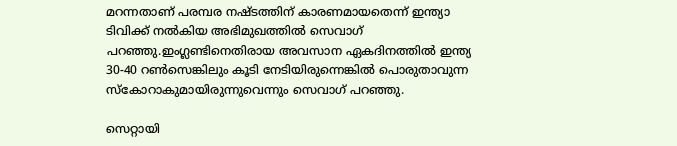മറന്നതാണ് പരമ്പര നഷ്ടത്തിന് കാരണമായതെന്ന് ഇന്ത്യാ ടിവിക്ക് നല്‍കിയ അഭിമുഖത്തില്‍ സെവാഗ് പറഞ്ഞു.ഇംഗ്ലണ്ടിനെതിരായ അവസാന ഏകദിനത്തില്‍ ഇന്ത്യ 30-40 റണ്‍സെങ്കിലും കൂടി നേടിയിരുന്നെങ്കില്‍ പൊരുതാവുന്ന സ്കോറാകുമായിരുന്നുവെന്നും സെവാഗ് പറഞ്ഞു.

സെറ്റായി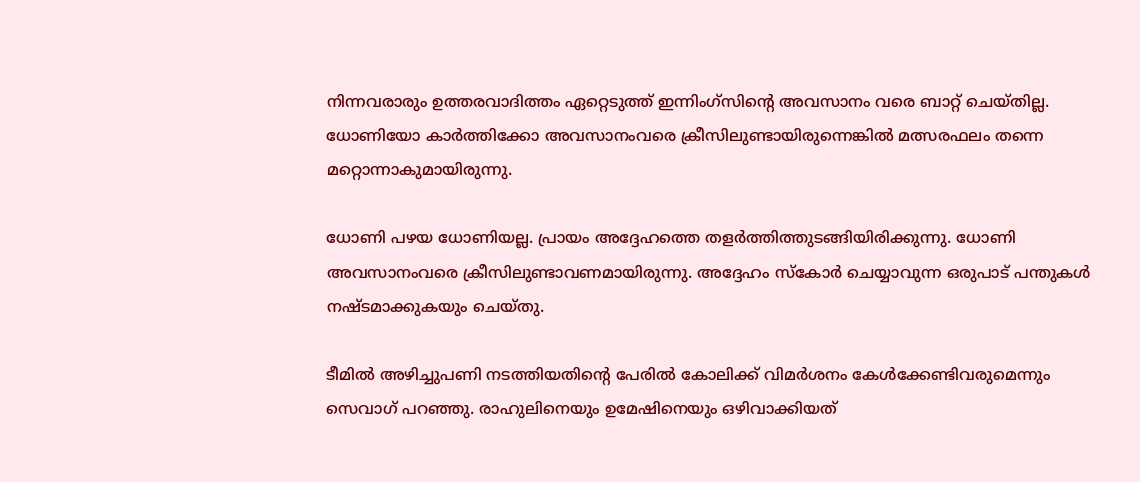നിന്നവരാരും ഉത്തരവാദിത്തം ഏറ്റെടുത്ത് ഇന്നിംഗ്സിന്റെ അവസാനം വരെ ബാറ്റ് ചെയ്തില്ല. ധോണിയോ കാര്‍ത്തിക്കോ അവസാനംവരെ ക്രീസിലുണ്ടായിരുന്നെങ്കില്‍ മത്സരഫലം തന്നെ മറ്റൊന്നാകുമായിരുന്നു.

ധോണി പഴയ ധോണിയല്ല. പ്രായം അദ്ദേഹത്തെ തളര്‍ത്തിത്തുടങ്ങിയിരിക്കുന്നു. ധോണി അവസാനംവരെ ക്രീസിലുണ്ടാവണമായിരുന്നു. അദ്ദേഹം സ്കോര്‍ ചെയ്യാവുന്ന ഒരുപാട് പന്തുകള്‍ നഷ്ടമാക്കുകയും ചെയ്തു.

ടീമില്‍ അഴിച്ചുപണി നടത്തിയതിന്റെ പേരില്‍ കോലിക്ക് വിമര്‍ശനം കേള്‍ക്കേണ്ടിവരുമെന്നും സെവാഗ് പറഞ്ഞു. രാഹുലിനെയും ഉമേഷിനെയും ഒഴിവാക്കിയത്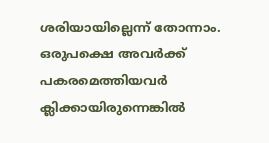ശരിയായില്ലെന്ന് തോന്നാം. ഒരുപക്ഷെ അവര്‍ക്ക് പകരമെത്തിയവര്‍ ക്ലിക്കായിരുന്നെങ്കില്‍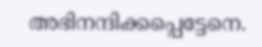അഭിനന്ദിക്കപ്പെട്ടേനെ.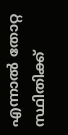എന്നാല്‍ തോറ്റ സ്ഥിതിക്ക്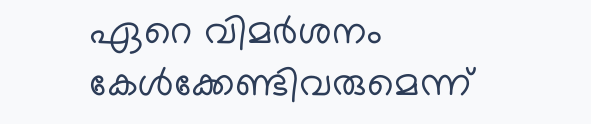ഏറെ വിമര്‍ശനം കേള്‍ക്കേണ്ടിവരുമെന്ന്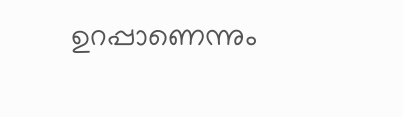ഉറപ്പാണെന്നും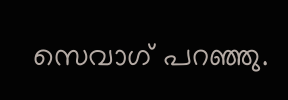സെവാഗ് പറഞ്ഞു.